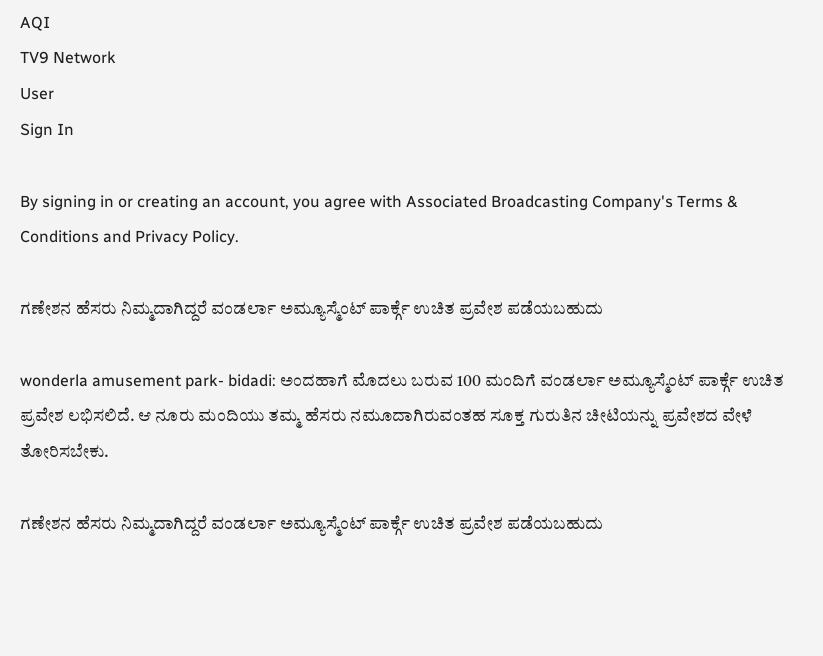AQI
TV9 Network
User
Sign In

By signing in or creating an account, you agree with Associated Broadcasting Company's Terms & Conditions and Privacy Policy.

ಗಣೇಶನ ಹೆಸರು ನಿಮ್ಮದಾಗಿದ್ದರೆ ವಂಡರ್ಲಾ ಅಮ್ಯೂಸ್ಮೆಂಟ್ ಪಾರ್ಕ್ಗೆ ಉಚಿತ ಪ್ರವೇಶ ಪಡೆಯಬಹುದು

wonderla amusement park- bidadi: ಅಂದಹಾಗೆ ಮೊದಲು ಬರುವ 100 ಮಂದಿಗೆ ವಂಡರ್ಲಾ ಅಮ್ಯೂಸ್ಮೆಂಟ್ ಪಾರ್ಕ್ಗೆ ಉಚಿತ ಪ್ರವೇಶ ಲಭಿಸಲಿದೆ. ಆ ನೂರು ಮಂದಿಯು ತಮ್ಮ ಹೆಸರು ನಮೂದಾಗಿರುವಂತಹ ಸೂಕ್ತ ಗುರುತಿನ ಚೀಟಿಯನ್ನು ಪ್ರವೇಶದ ವೇಳೆ ತೋರಿಸಬೇಕು.

ಗಣೇಶನ ಹೆಸರು ನಿಮ್ಮದಾಗಿದ್ದರೆ ವಂಡರ್ಲಾ ಅಮ್ಯೂಸ್ಮೆಂಟ್ ಪಾರ್ಕ್ಗೆ ಉಚಿತ ಪ್ರವೇಶ ಪಡೆಯಬಹುದು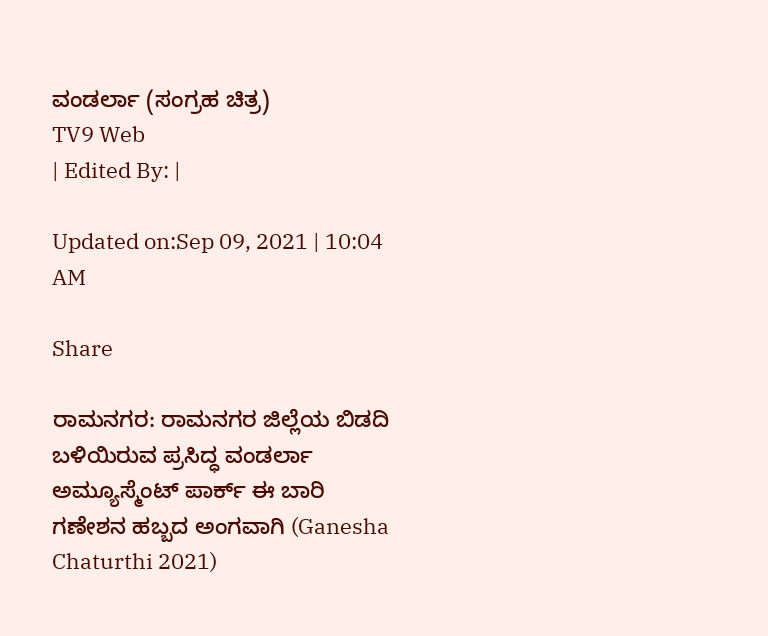ವಂಡರ್ಲಾ (ಸಂಗ್ರಹ ಚಿತ್ರ)
TV9 Web
| Edited By: |

Updated on:Sep 09, 2021 | 10:04 AM

Share

ರಾಮನಗರ: ರಾಮನಗರ ಜಿಲ್ಲೆಯ ಬಿಡದಿ ಬಳಿಯಿರುವ ಪ್ರಸಿದ್ಧ ವಂಡರ್ಲಾ ಅಮ್ಯೂಸ್ಮೆಂಟ್ ಪಾರ್ಕ್ ಈ ಬಾರಿ ಗಣೇಶನ ಹಬ್ಬದ ಅಂಗವಾಗಿ (Ganesha Chaturthi 2021)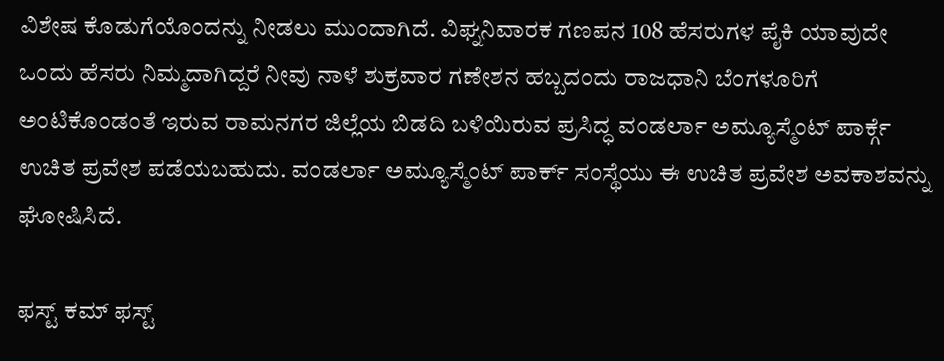ವಿಶೇಷ ಕೊಡುಗೆಯೊಂದನ್ನು ನೀಡಲು ಮುಂದಾಗಿದೆ. ವಿಘ್ನನಿವಾರಕ ಗಣಪನ 108 ಹೆಸರುಗಳ ಪೈಕಿ ಯಾವುದೇ ಒಂದು ಹೆಸರು ನಿಮ್ಮದಾಗಿದ್ದರೆ ನೀವು ನಾಳೆ ಶುಕ್ರವಾರ ಗಣೇಶನ ಹಬ್ಬದಂದು ರಾಜಧಾನಿ ಬೆಂಗಳೂರಿಗೆ ಅಂಟಿಕೊಂಡಂತೆ ಇರುವ ರಾಮನಗರ ಜಿಲ್ಲೆಯ ಬಿಡದಿ ಬಳಿಯಿರುವ ಪ್ರಸಿದ್ಧ ವಂಡರ್ಲಾ ಅಮ್ಯೂಸ್ಮೆಂಟ್ ಪಾರ್ಕ್ಗೆ ಉಚಿತ ಪ್ರವೇಶ ಪಡೆಯಬಹುದು. ವಂಡರ್ಲಾ ಅಮ್ಯೂಸ್ಮೆಂಟ್ ಪಾರ್ಕ್ ಸಂಸ್ಥೆಯು ಈ ಉಚಿತ ಪ್ರವೇಶ ಅವಕಾಶವನ್ನು ಘೋಷಿಸಿದೆ.

ಫಸ್ಟ್ ಕಮ್ ಫಸ್ಟ್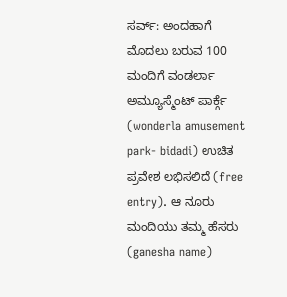ಸರ್ವ್: ಅಂದಹಾಗೆ ಮೊದಲು ಬರುವ 100 ಮಂದಿಗೆ ವಂಡರ್ಲಾ ಅಮ್ಯೂಸ್ಮೆಂಟ್ ಪಾರ್ಕ್ಗೆ (wonderla amusement park- bidadi) ಉಚಿತ ಪ್ರವೇಶ ಲಭಿಸಲಿದೆ (free entry). ಆ ನೂರು ಮಂದಿಯು ತಮ್ಮ ಹೆಸರು (ganesha name)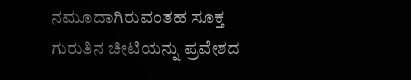ನಮೂದಾಗಿರುವಂತಹ ಸೂಕ್ತ ಗುರುತಿನ ಚೀಟಿಯನ್ನು ಪ್ರವೇಶದ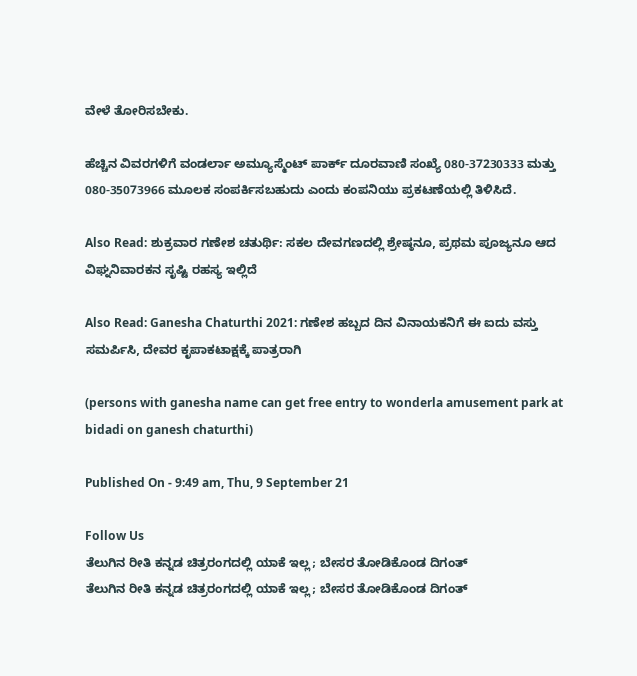ವೇಳೆ ತೋರಿಸಬೇಕು.

ಹೆಚ್ಚಿನ ವಿವರಗಳಿಗೆ ವಂಡರ್ಲಾ ಅಮ್ಯೂಸ್ಮೆಂಟ್ ಪಾರ್ಕ್ ದೂರವಾಣಿ ಸಂಖ್ಯೆ 080-37230333 ಮತ್ತು 080-35073966 ಮೂಲಕ ಸಂಪರ್ಕಿಸಬಹುದು ಎಂದು ಕಂಪನಿಯು ಪ್ರಕಟಣೆಯಲ್ಲಿ ತಿಳಿಸಿದೆ.

Also Read: ಶುಕ್ರವಾರ ಗಣೇಶ ಚತುರ್ಥಿ: ಸಕಲ ದೇವಗಣದಲ್ಲಿ ಶ್ರೇಷ್ಠನೂ, ಪ್ರಥಮ ಪೂಜ್ಯನೂ ಆದ ವಿಘ್ನನಿವಾರಕನ ಸೃಷ್ಟಿ ರಹಸ್ಯ ಇಲ್ಲಿದೆ

Also Read: Ganesha Chaturthi 2021: ಗಣೇಶ ಹಬ್ಬದ ದಿನ ವಿನಾಯಕನಿಗೆ ಈ ಐದು ವಸ್ತು ಸಮರ್ಪಿಸಿ, ದೇವರ ಕೃಪಾಕಟಾಕ್ಷಕ್ಕೆ ಪಾತ್ರರಾಗಿ

(persons with ganesha name can get free entry to wonderla amusement park at bidadi on ganesh chaturthi)

Published On - 9:49 am, Thu, 9 September 21

Follow Us
ತೆಲುಗಿನ ರೀತಿ ಕನ್ನಡ ಚಿತ್ರರಂಗದಲ್ಲಿ ಯಾಕೆ ಇಲ್ಲ; ಬೇಸರ ತೋಡಿಕೊಂಡ ದಿಗಂತ್
ತೆಲುಗಿನ ರೀತಿ ಕನ್ನಡ ಚಿತ್ರರಂಗದಲ್ಲಿ ಯಾಕೆ ಇಲ್ಲ; ಬೇಸರ ತೋಡಿಕೊಂಡ ದಿಗಂತ್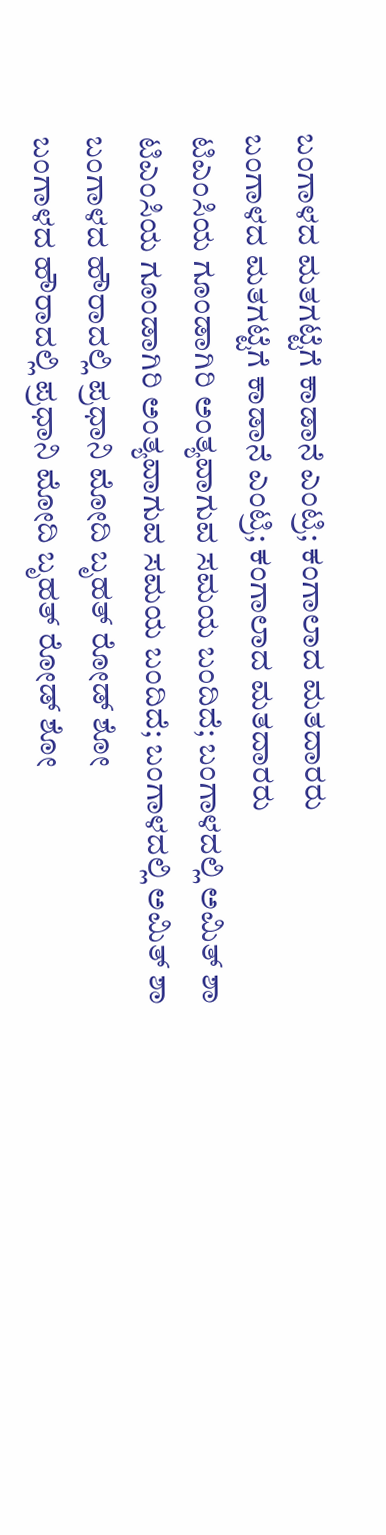ಬಂಗಾಳದ ಮತಗಟ್ಟೆಗೆ ಕಾಡಾನೆ ಎಂಟ್ರಿ; ಕಂಗಾಲಾದ ಮತದಾರರು
ಬಂಗಾಳದ ಮತಗಟ್ಟೆಗೆ ಕಾಡಾನೆ ಎಂಟ್ರಿ; ಕಂಗಾಲಾದ ಮತದಾರರು
ಟಿಎಂಸಿಯ ಗೂಂಡಾಗಿರಿ ಅಂತ್ಯವಾಗುವ ಸಮಯ ಬಂದಿದೆ; ಬಂಗಾಳದಲ್ಲಿ ಅಮಿತ್ ಶಾ
ಟಿಎಂಸಿಯ ಗೂಂಡಾಗಿರಿ ಅಂತ್ಯವಾಗುವ ಸಮಯ ಬಂದಿದೆ; ಬಂಗಾಳದಲ್ಲಿ ಅಮಿತ್ ಶಾ
ಬಂಗಾಳದ ಹೌರಾದಲ್ಲಿ ಪ್ರಧಾನಿ ಮೋದಿ ಬೃಹತ್ ರೋಡ್ ಶೋ
ಬಂಗಾಳದ ಹೌರಾದಲ್ಲಿ ಪ್ರಧಾನಿ ಮೋದಿ ಬೃಹತ್ ರೋಡ್ ಶೋ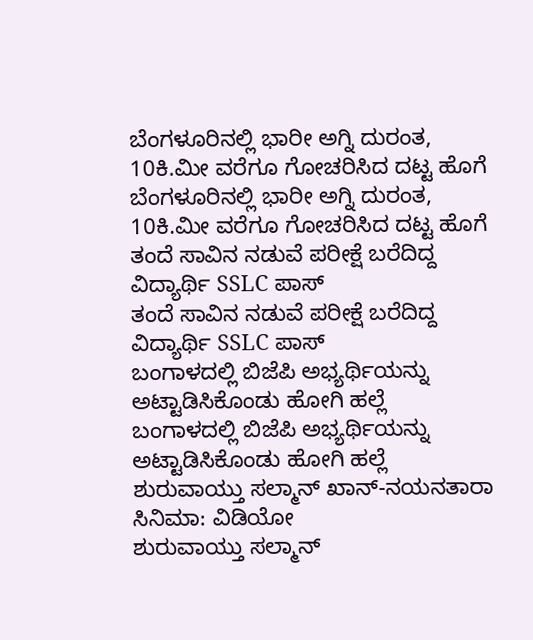ಬೆಂಗಳೂರಿನಲ್ಲಿ ಭಾರೀ ಅಗ್ನಿ ದುರಂತ, 10ಕಿ.ಮೀ ವರೆಗೂ ಗೋಚರಿಸಿದ ದಟ್ಟ ಹೊಗೆ
ಬೆಂಗಳೂರಿನಲ್ಲಿ ಭಾರೀ ಅಗ್ನಿ ದುರಂತ, 10ಕಿ.ಮೀ ವರೆಗೂ ಗೋಚರಿಸಿದ ದಟ್ಟ ಹೊಗೆ
ತಂದೆ ಸಾವಿನ ನಡುವೆ ಪರೀಕ್ಷೆ ಬರೆದಿದ್ದ ವಿದ್ಯಾರ್ಥಿ SSLC ಪಾಸ್
ತಂದೆ ಸಾವಿನ ನಡುವೆ ಪರೀಕ್ಷೆ ಬರೆದಿದ್ದ ವಿದ್ಯಾರ್ಥಿ SSLC ಪಾಸ್
ಬಂಗಾಳದಲ್ಲಿ ಬಿಜೆಪಿ ಅಭ್ಯರ್ಥಿಯನ್ನು ಅಟ್ಟಾಡಿಸಿಕೊಂಡು ಹೋಗಿ ಹಲ್ಲೆ
ಬಂಗಾಳದಲ್ಲಿ ಬಿಜೆಪಿ ಅಭ್ಯರ್ಥಿಯನ್ನು ಅಟ್ಟಾಡಿಸಿಕೊಂಡು ಹೋಗಿ ಹಲ್ಲೆ
ಶುರುವಾಯ್ತು ಸಲ್ಮಾನ್ ಖಾನ್-ನಯನತಾರಾ ಸಿನಿಮಾ: ವಿಡಿಯೋ
ಶುರುವಾಯ್ತು ಸಲ್ಮಾನ್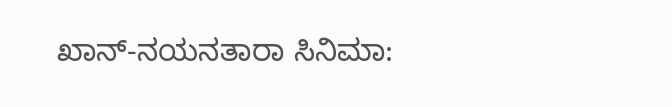ಖಾನ್-ನಯನತಾರಾ ಸಿನಿಮಾ: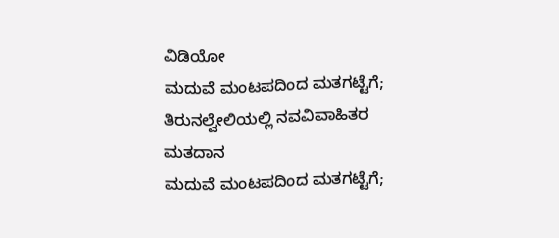ವಿಡಿಯೋ
ಮದುವೆ ಮಂಟಪದಿಂದ ಮತಗಟ್ಟೆಗೆ; ತಿರುನಲ್ವೇಲಿಯಲ್ಲಿ ನವವಿವಾಹಿತರ ಮತದಾನ
ಮದುವೆ ಮಂಟಪದಿಂದ ಮತಗಟ್ಟೆಗೆ;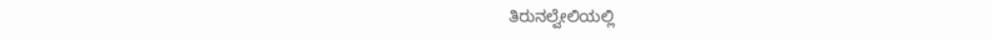ತಿರುನಲ್ವೇಲಿಯಲ್ಲಿ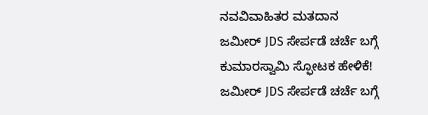ನವವಿವಾಹಿತರ ಮತದಾನ
ಜಮೀರ್ JDS ಸೇರ್ಪಡೆ ಚರ್ಚೆ ಬಗ್ಗೆ ಕುಮಾರಸ್ವಾಮಿ ಸ್ಫೋಟಕ ಹೇಳಿಕೆ!
ಜಮೀರ್ JDS ಸೇರ್ಪಡೆ ಚರ್ಚೆ ಬಗ್ಗೆ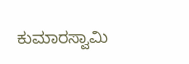ಕುಮಾರಸ್ವಾಮಿ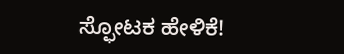ಸ್ಫೋಟಕ ಹೇಳಿಕೆ!